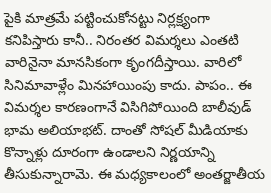పైకి మాత్రమే పట్టించుకోనట్టు నిర్లక్ష్యంగా కనిపిస్తారు కానీ.. నిరంతర విమర్శలు ఎంతటి వారినైనా మానసికంగా కృంగదీస్తాయి. వారిలో సినిమావాళ్లేం మినహాయింపు కాదు. పాపం.. ఈ విమర్శల కారణంగానే విసిగిపోయింది బాలీవుడ్ భామ అలియాభట్. దాంతో సోషల్ మీడియాకు కొన్నాళ్లు దూరంగా ఉండాలని నిర్ణయాన్ని తీసుకున్నారామె. ఈ మధ్యకాలంలో అంతర్జాతీయ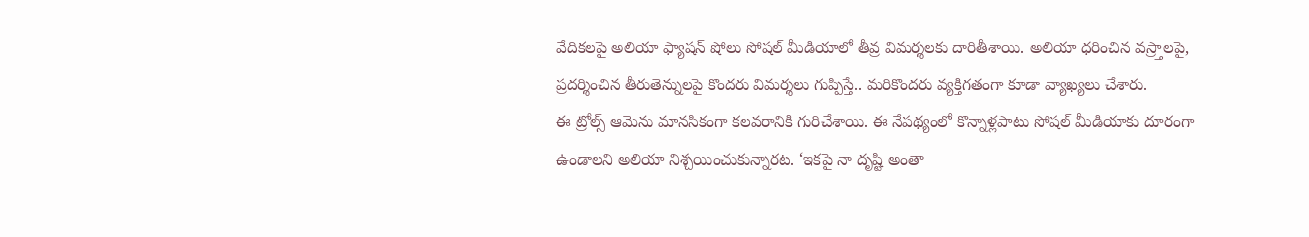వేదికలపై అలియా ఫ్యాషన్ షోలు సోషల్ మీడియాలో తీవ్ర విమర్శలకు దారితీశాయి. అలియా ధరించిన వస్ర్తాలపై, ప్రదర్శించిన తీరుతెన్నులపై కొందరు విమర్శలు గుప్పిస్తే.. మరికొందరు వ్యక్తిగతంగా కూడా వ్యాఖ్యలు చేశారు.
ఈ ట్రోల్స్ ఆమెను మానసికంగా కలవరానికి గురిచేశాయి. ఈ నేపథ్యంలో కొన్నాళ్లపాటు సోషల్ మీడియాకు దూరంగా ఉండాలని అలియా నిశ్చయించుకున్నారట. ‘ఇకపై నా దృష్టి అంతా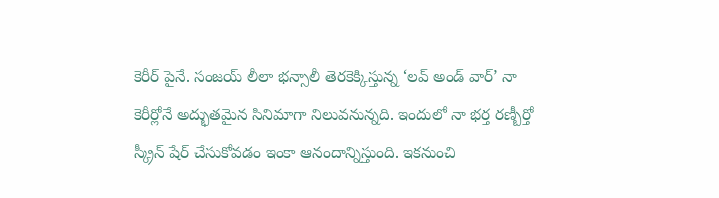కెరీర్ పైనే. సంజయ్ లీలా భన్సాలీ తెరకెక్కిస్తున్న ‘లవ్ అండ్ వార్’ నా కెరీర్లోనే అద్భుతమైన సినిమాగా నిలువనున్నది. ఇందులో నా భర్త రణ్బీర్తో స్క్రీన్ షేర్ చేసుకోవడం ఇంకా ఆనందాన్నిస్తుంది. ఇకనుంచి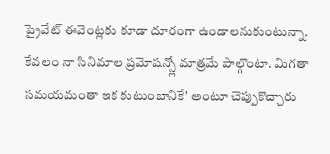ప్రైవేట్ ఈవెంట్లకు కూడా దూరంగా ఉండాలనుకుంటున్నా. కేవలం నా సినిమాల ప్రమోషన్స్లో మాత్రమే పాల్గొంటా. మిగతా సమయమంతా ఇక కుటుంబానికే’ అంటూ చెప్పుకొచ్చారు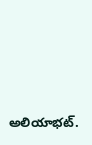అలియాభట్.